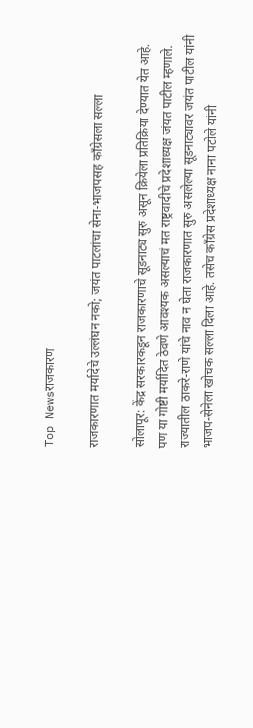Top Newsराजकारण

राजकारणात मर्यादेचे उल्लंघन नको; जयंत पाटलांचा सेना-भाजपसह काँग्रेसला सल्ला

सोलापूर: केंद्र सरकारकडून राजकारणाचे सूडनाट्य सुरु असून क्रियेला प्रतिक्रिया देण्यात येत आहे. पण या गोष्टी मर्यादित ठेवणे आवश्यक असल्याचं मत राष्ट्रवादीचे प्रदेशाध्यक्ष जंयत पाटील म्हणाले. राज्यातील ठाकरे-राणे यांचे नाव न घेता राजकारणात सुरु असलेल्या सूडनाट्यावर जयंत पाटील यांनी भाजप-सेनेला खोचक सल्ला दिला आहे. तसेच काँग्रेस प्रदेशाध्यक्ष नाना पटोले यांनी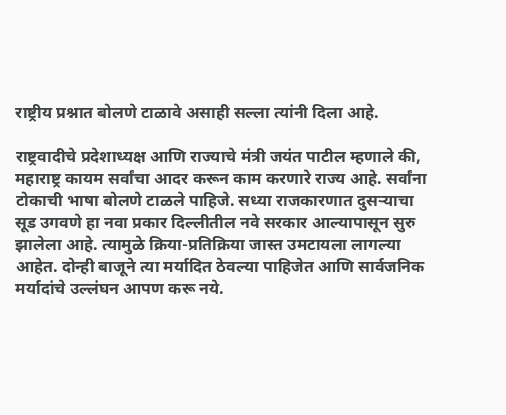राष्ट्रीय प्रश्नात बोलणे टाळावे असाही सल्ला त्यांनी दिला आहे.

राष्ट्रवादीचे प्रदेशाध्यक्ष आणि राज्याचे मंत्री जयंत पाटील म्हणाले की, महाराष्ट्र कायम सर्वांचा आदर करून काम करणारे राज्य आहे. सर्वांना टोकाची भाषा बोलणे टाळले पाहिजे. सध्या राजकारणात दुसऱ्याचा सूड उगवणे हा नवा प्रकार दिल्लीतील नवे सरकार आल्यापासून सुरु झालेला आहे. त्यामुळे क्रिया-प्रतिक्रिया जास्त उमटायला लागल्या आहेत. दोन्ही बाजूने त्या मर्यादित ठेवल्या पाहिजेत आणि सार्वजनिक मर्यादांचे उल्लंघन आपण करू नये.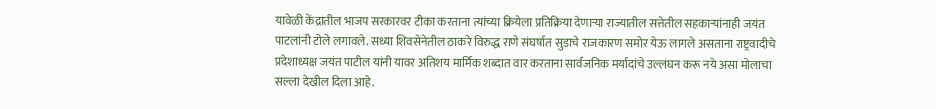यावेळी केंद्रातील भाजप सरकारवर टीका करताना त्यांच्या क्रियेला प्रतिक्रिया देणाऱ्या राज्यातील सत्तेतील सहकाऱ्यांनाही जयंत पाटलांनी टोले लगावले. सध्या शिवसेनेतील ठाकरे विरुद्ध राणे संघर्षात सुडाचे राजकारण समोर येऊ लागले असताना राष्ट्रवादीचे प्रदेशाध्यक्ष जयंत पाटील यांनी यावर अतिशय मार्मिक शब्दात वार करताना सार्वजनिक मर्यादांचे उल्लंघन करू नये असा मोलाचा सल्ला देखील दिला आहे.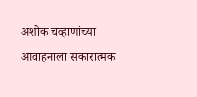अशोक चव्हाणांच्या आवाहनाला सकारात्मक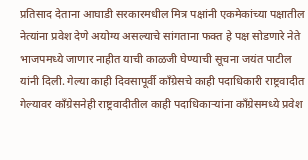प्रतिसाद देताना आघाडी सरकारमधील मित्र पक्षांनी एकमेकांच्या पक्षातील नेत्यांना प्रवेश देणे अयोग्य असल्याचे सांगताना फक्त हे पक्ष सोडणारे नेते भाजपमध्ये जाणार नाहीत याची काळजी घेण्याची सूचना जयंत पाटील यांनी दिली. गेल्या काही दिवसापूर्वी काँग्रेसचे काही पदाधिकारी राष्ट्रवादीत गेल्यावर काँग्रेसनेही राष्ट्रवादीतील काही पदाधिकाऱ्यांना काँग्रेसमध्ये प्रवेश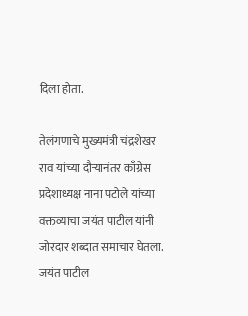दिला होता.

तेलंगणाचे मुख्यमंत्री चंद्रशेखर राव यांच्या दौऱ्यानंतर काँग्रेस प्रदेशाध्यक्ष नाना पटोले यांच्या वक्तव्याचा जयंत पाटील यांनी जोरदार शब्दात समाचार घेतला. जयंत पाटील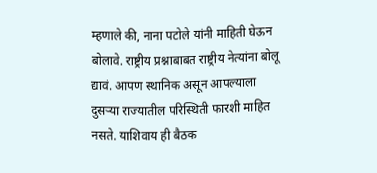म्हणाले की, नाना पटोले यांनी माहिती घेऊन बोलावे. राष्ट्रीय प्रश्नाबाबत राष्ट्रीय नेत्यांना बोलू द्यावं. आपण स्थानिक असून आपल्याला दुसऱ्या राज्यातील परिस्थिती फारशी माहित नसते. याशिवाय ही बैठक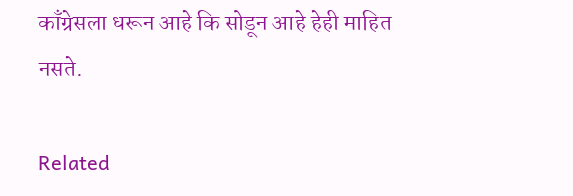काँग्रेसला धरून आहे कि सोडून आहे हेही माहित नसते.

Related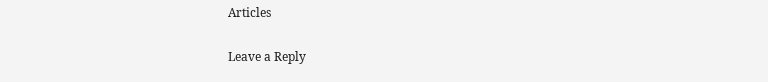Articles

Leave a Reply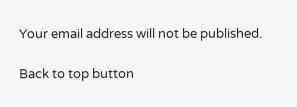Your email address will not be published.

Back to top button